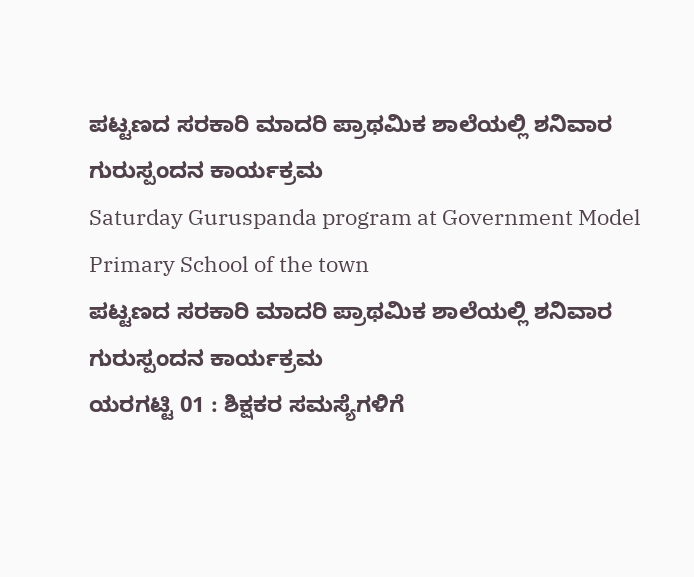ಪಟ್ಟಣದ ಸರಕಾರಿ ಮಾದರಿ ಪ್ರಾಥಮಿಕ ಶಾಲೆಯಲ್ಲಿ ಶನಿವಾರ ಗುರುಸ್ಪಂದನ ಕಾರ್ಯಕ್ರಮ
Saturday Guruspanda program at Government Model Primary School of the town
ಪಟ್ಟಣದ ಸರಕಾರಿ ಮಾದರಿ ಪ್ರಾಥಮಿಕ ಶಾಲೆಯಲ್ಲಿ ಶನಿವಾರ ಗುರುಸ್ಪಂದನ ಕಾರ್ಯಕ್ರಮ
ಯರಗಟ್ಟಿ 01 : ಶಿಕ್ಷಕರ ಸಮಸ್ಯೆಗಳಿಗೆ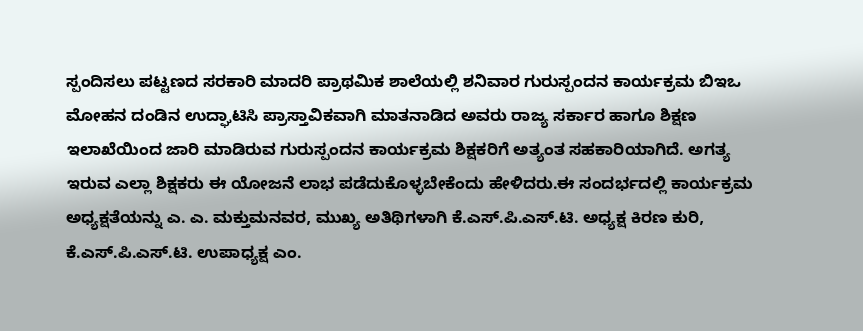ಸ್ಪಂದಿಸಲು ಪಟ್ಟಣದ ಸರಕಾರಿ ಮಾದರಿ ಪ್ರಾಥಮಿಕ ಶಾಲೆಯಲ್ಲಿ ಶನಿವಾರ ಗುರುಸ್ಪಂದನ ಕಾರ್ಯಕ್ರಮ ಬಿಇಒ ಮೋಹನ ದಂಡಿನ ಉದ್ಘಾಟಿಸಿ ಪ್ರಾಸ್ತಾವಿಕವಾಗಿ ಮಾತನಾಡಿದ ಅವರು ರಾಜ್ಯ ಸರ್ಕಾರ ಹಾಗೂ ಶಿಕ್ಷಣ ಇಲಾಖೆಯಿಂದ ಜಾರಿ ಮಾಡಿರುವ ಗುರುಸ್ಪಂದನ ಕಾರ್ಯಕ್ರಮ ಶಿಕ್ಷಕರಿಗೆ ಅತ್ಯಂತ ಸಹಕಾರಿಯಾಗಿದೆ. ಅಗತ್ಯ ಇರುವ ಎಲ್ಲಾ ಶಿಕ್ಷಕರು ಈ ಯೋಜನೆ ಲಾಭ ಪಡೆದುಕೊಳ್ಳಬೇಕೆಂದು ಹೇಳಿದರು.ಈ ಸಂದರ್ಭದಲ್ಲಿ ಕಾರ್ಯಕ್ರಮ ಅಧ್ಯಕ್ಷತೆಯನ್ನು ಎ. ಎ. ಮಕ್ತುಮನವರ, ಮುಖ್ಯ ಅತಿಥಿಗಳಾಗಿ ಕೆ.ಎಸ್.ಪಿ.ಎಸ್.ಟಿ. ಅಧ್ಯಕ್ಷ ಕಿರಣ ಕುರಿ, ಕೆ.ಎಸ್.ಪಿ.ಎಸ್.ಟಿ. ಉಪಾಧ್ಯಕ್ಷ ಎಂ.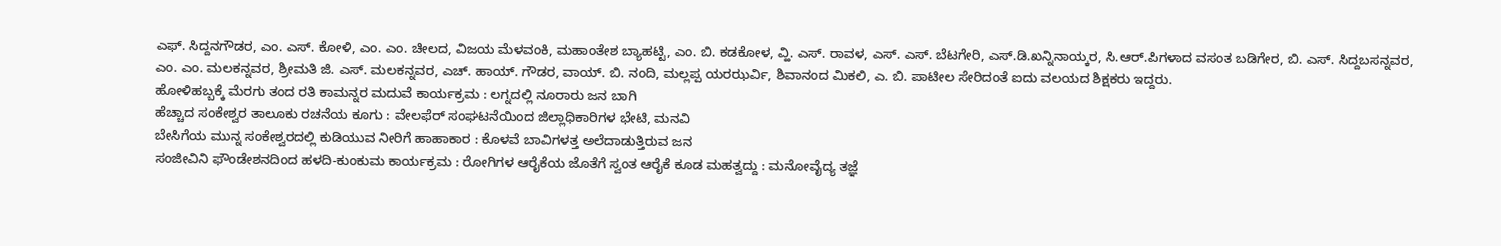ಎಫ್. ಸಿದ್ದನಗೌಡರ, ಎಂ. ಎಸ್. ಕೋಳಿ, ಎಂ. ಎಂ. ಚೀಲದ, ವಿಜಯ ಮೆಳವಂಕಿ, ಮಹಾಂತೇಶ ಬ್ಯಾಹಟ್ಟಿ, ಎಂ. ಬಿ. ಕಡಕೋಳ, ವ್ಹಿ. ಎಸ್. ರಾವಳ, ಎಸ್. ಎಸ್. ಬೆಟಗೇರಿ, ಎಸ್.ಡಿ.ಖನ್ನಿನಾಯ್ಕರ, ಸಿ.ಆರ್.ಪಿಗಳಾದ ವಸಂತ ಬಡಿಗೇರ, ಬಿ. ಎಸ್. ಸಿದ್ದಬಸನ್ನವರ, ಎಂ. ಎಂ. ಮಲಕನ್ನವರ, ಶ್ರೀಮತಿ ಜಿ. ಎಸ್. ಮಲಕನ್ನವರ, ಎಚ್. ಹಾಯ್. ಗೌಡರ, ವಾಯ್. ಬಿ. ನಂದಿ, ಮಲ್ಲಪ್ಪ ಯರಝರ್ವಿ, ಶಿವಾನಂದ ಮಿಕಲಿ, ಎ. ಬಿ. ಪಾಟೀಲ ಸೇರಿದಂತೆ ಐದು ವಲಯದ ಶಿಕ್ಷಕರು ಇದ್ದರು.
ಹೋಳಿಹಬ್ಬಕ್ಕೆ ಮೆರಗು ತಂದ ರತಿ ಕಾಮನ್ನರ ಮದುವೆ ಕಾರ್ಯಕ್ರಮ : ಲಗ್ನದಲ್ಲಿ ನೂರಾರು ಜನ ಬಾಗಿ
ಹೆಚ್ಚಾದ ಸಂಕೇಶ್ವರ ತಾಲೂಕು ರಚನೆಯ ಕೂಗು : ವೇಲಫೆರ್ ಸಂಘಟನೆಯಿಂದ ಜಿಲ್ಲಾಧಿಕಾರಿಗಳ ಭೇಟಿ, ಮನವಿ
ಬೇಸಿಗೆಯ ಮುನ್ನ ಸಂಕೇಶ್ವರದಲ್ಲಿ ಕುಡಿಯುವ ನೀರಿಗೆ ಹಾಹಾಕಾರ : ಕೊಳವೆ ಬಾವಿಗಳತ್ತ ಅಲೆದಾಡುತ್ತಿರುವ ಜನ
ಸಂಜೀವಿನಿ ಫೌಂಡೇಶನದಿಂದ ಹಳದಿ-ಕುಂಕುಮ ಕಾರ್ಯಕ್ರಮ : ರೋಗಿಗಳ ಆರೈಕೆಯ ಜೊತೆಗೆ ಸ್ವಂತ ಆರೈಕೆ ಕೂಡ ಮಹತ್ವದ್ದು : ಮನೋವೈದ್ಯ ತಜ್ಞೆ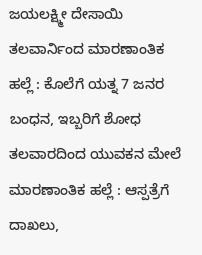ಜಯಲಕ್ಷ್ಮೀ ದೇಸಾಯಿ
ತಲವಾರ್ನಿಂದ ಮಾರಣಾಂತಿಕ ಹಲ್ಲೆ : ಕೊಲೆಗೆ ಯತ್ನ 7 ಜನರ ಬಂಧನ, ಇಬ್ಬರಿಗೆ ಶೋಧ
ತಲವಾರದಿಂದ ಯುವಕನ ಮೇಲೆ ಮಾರಣಾಂತಿಕ ಹಲ್ಲೆ : ಆಸ್ಪತ್ರೆಗೆ ದಾಖಲು,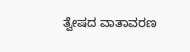ತ್ವೇಷದ ವಾತಾವರಣ